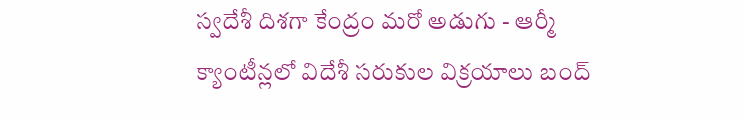స్వదేశీ దిశగా కేంద్రం మరో అడుగు - ఆర్మీ క్యాంటీన్లలో విదేశీ సరుకుల విక్రయాలు బంద్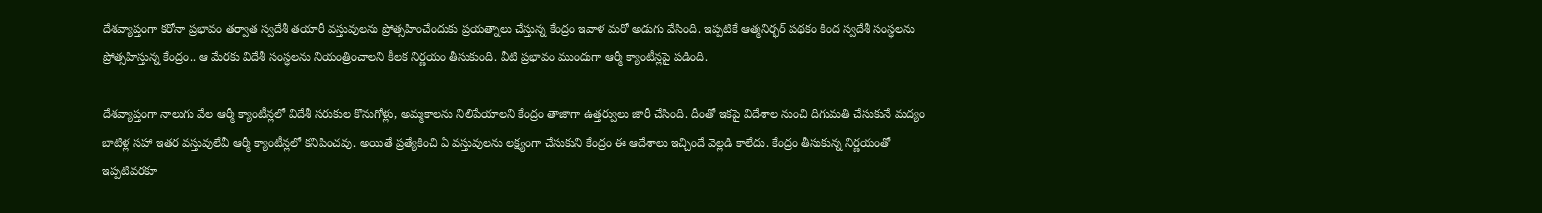దేశవ్యాప్తంగా కరోనా ప్రభావం తర్వాత స్వదేశీ తయారీ వస్తువులను ప్రోత్సహించేందుకు ప్రయత్నాలు చేస్తున్న కేంద్రం ఇవాళ మరో అడుగు వేసింది. ఇప్పటికే ఆత్మనిర్భర్ పథకం కింద స్వదేశీ సంస్ధలను ప్రోత్సహిస్తున్న కేంద్రం.. ఆ మేరకు విదేశీ సంస్ధలను నియంత్రించాలని కీలక నిర్ణయం తీసుకుంది. వీటి ప్రభావం ముందుగా ఆర్మీ క్యాంటీన్లపై పడింది.

దేశవ్యాప్తంగా నాలుగు వేల ఆర్మీ క్యాంటీన్లలో విదేశీ సరుకుల కొనుగోళ్లు, అమ్మకాలను నిలిపేయాలని కేంద్రం తాజాగా ఉత్తర్వులు జారీ చేసింది. దీంతో ఇకపై విదేశాల నుంచి దిగుమతి చేసుకునే మద్యం బాటిళ్ల సహా ఇతర వస్తువులేవీ ఆర్మీ క్యాంటీన్లలో కనిపించవు. అయితే ప్రత్యేకించి ఏ వస్తువులను లక్ష్యంగా చేసుకుని కేంద్రం ఈ ఆదేశాలు ఇచ్చిందే వెల్లడి కాలేదు. కేంద్రం తీసుకున్న నిర్ణయంతో ఇప్పటివరకూ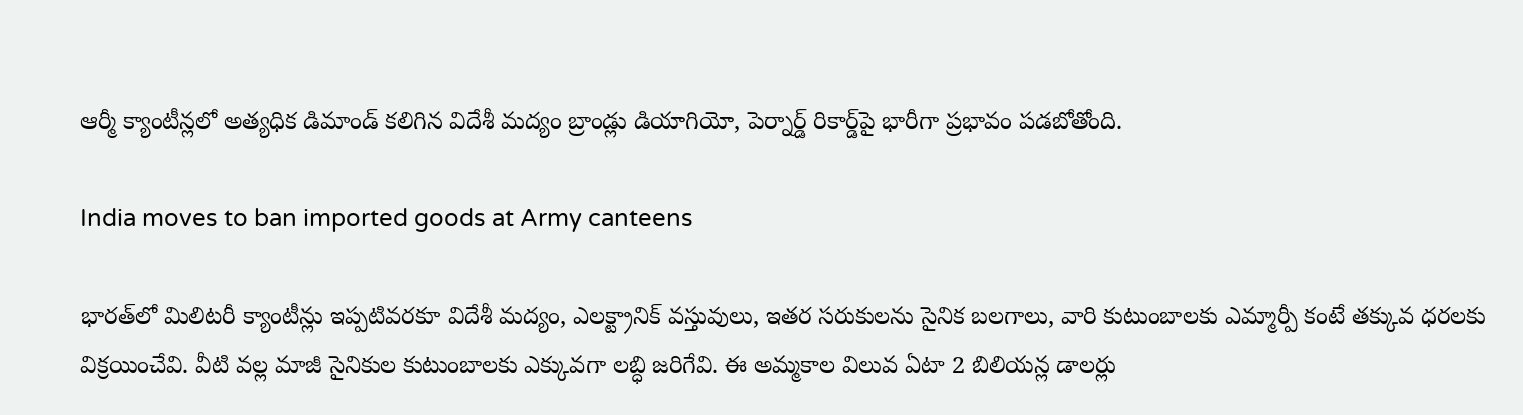ఆర్మీ క్యాంటీన్లలో అత్యధిక డిమాండ్‌ కలిగిన విదేశీ మద్యం బ్రాండ్లు డియాగియో, పెర్నార్డ్‌ రికార్డ్‌పై భారీగా ప్రభావం పడబోతోంది.

India moves to ban imported goods at Army canteens

భారత్‌లో మిలిటరీ క్యాంటీన్లు ఇప్పటివరకూ విదేశీ మద్యం, ఎలక్ట్రానిక్‌ వస్తువులు, ఇతర సరుకులను సైనిక బలగాలు, వారి కుటుంబాలకు ఎమ్మార్పీ కంటే తక్కువ ధరలకు విక్రయించేవి. వీటి వల్ల మాజీ సైనికుల కుటుంబాలకు ఎక్కువగా లబ్ధి జరిగేవి. ఈ అమ్మకాల విలువ ఏటా 2 బిలియన్ల డాలర్లు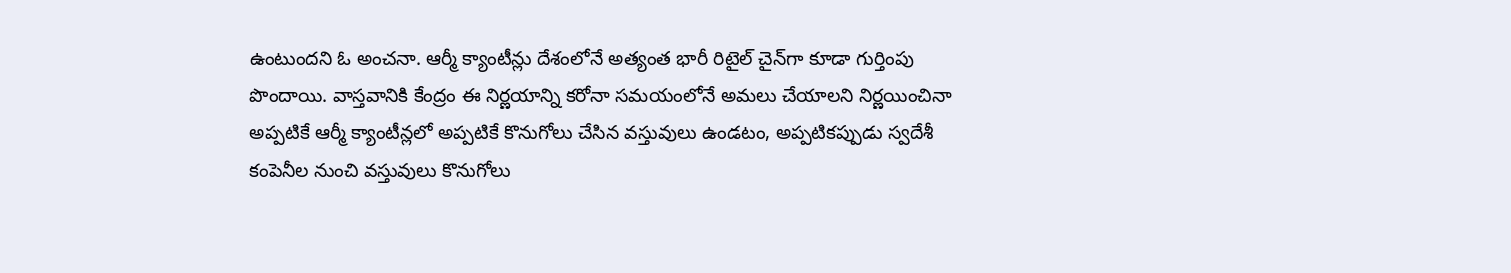ఉంటుందని ఓ అంచనా. ఆర్మీ క్యాంటీన్లు దేశంలోనే అత్యంత భారీ రిటైల్‌ చైన్‌గా కూడా గుర్తింపు పొందాయి. వాస్తవానికి కేంద్రం ఈ నిర్ణయాన్ని కరోనా సమయంలోనే అమలు చేయాలని నిర్ణయించినా అప్పటికే ఆర్మీ క్యాంటీన్లలో అప్పటికే కొనుగోలు చేసిన వస్తువులు ఉండటం, అప్పటికప్పుడు స్వదేశీ కంపెనీల నుంచి వస్తువులు కొనుగోలు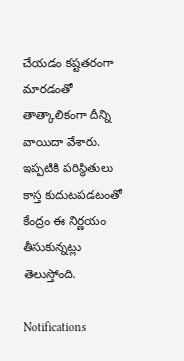చేయడం కష్టతరంగా మారడంతో తాత్కాలికంగా దీన్ని వాయిదా వేశారు. ఇప్పటికి పరిస్ధితులు కాస్త కుదుటపడటంతో కేంద్రం ఈ నిర్ణయం తీసుకున్నట్లు తెలుస్తోంది.

Notifications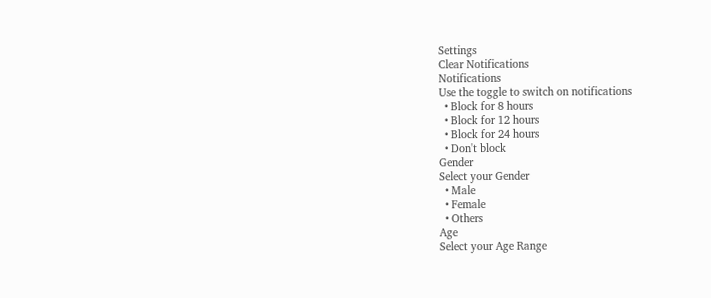Settings
Clear Notifications
Notifications
Use the toggle to switch on notifications
  • Block for 8 hours
  • Block for 12 hours
  • Block for 24 hours
  • Don't block
Gender
Select your Gender
  • Male
  • Female
  • Others
Age
Select your Age Range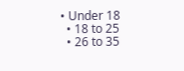• Under 18
  • 18 to 25
  • 26 to 35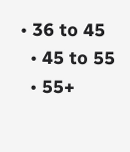• 36 to 45
  • 45 to 55
  • 55+